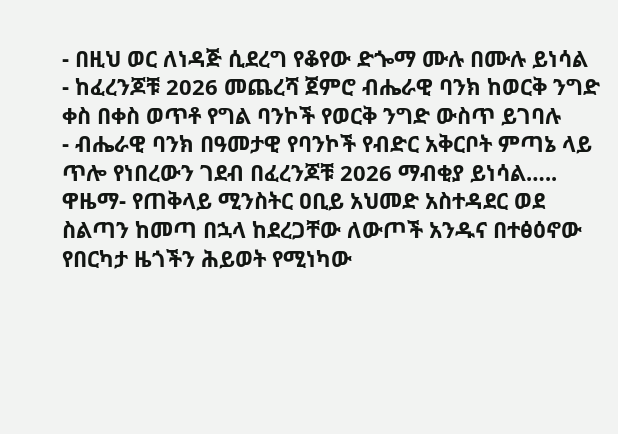- በዚህ ወር ለነዳጅ ሲደረግ የቆየው ድጐማ ሙሉ በሙሉ ይነሳል
- ከፈረንጆቹ 2026 መጨረሻ ጀምሮ ብሔራዊ ባንክ ከወርቅ ንግድ ቀስ በቀስ ወጥቶ የግል ባንኮች የወርቅ ንግድ ውስጥ ይገባሉ
- ብሔራዊ ባንክ በዓመታዊ የባንኮች የብድር አቅርቦት ምጣኔ ላይ ጥሎ የነበረውን ገደብ በፈረንጆቹ 2026 ማብቂያ ይነሳል…..
ዋዜማ- የጠቅላይ ሚንስትር ዐቢይ አህመድ አስተዳደር ወደ ስልጣን ከመጣ በኋላ ከደረጋቸው ለውጦች አንዱና በተፅዕኖው የበርካታ ዜጎችን ሕይወት የሚነካው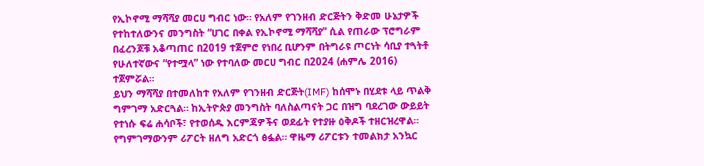የኢኮኖሚ ማሻሻያ መርሀ ግብር ነው። የአለም የገንዘብ ድርጅትን ቅድመ ሁኔታዎች የተከተለውንና መንግስት “ሀገር በቀል የኢኮኖሚ ማሻሻያ” ሲል የጠራው ፕሮግራም በፈረንጆቹ አቆጣጠር በ2019 ተጀምሮ የነበረ ቢሆንም በትግራዩ ጦርነት ሳቢያ ተጓትቶ የሁለተኛውና “የተሟላ” ነው የተባለው መርሀ ግብር በ2024 (ሐምሌ 2016) ተጀምሯል።
ይህን ማሻሻያ በተመለከተ የአለም የገንዘብ ድርጅት(IMF) ከሰሞኑ በሂደቱ ላይ ጥልቅ ግምገማ አድርጓል። ከኢትዮጵያ መንግስት ባለስልጣናት ጋር በዝግ ባደረገው ውይይት የተነሱ ፍሬ ሐሳቦች፣ የተወሰዱ እርምጃዎችና ወደፊት የተያዙ ዕቅዶች ተዘርዝረዋል። የግምገማውንም ሪፖርት ዘለግ አድርጎ ፅፏል። ዋዜማ ሪፖርቱን ተመልክታ አንኳር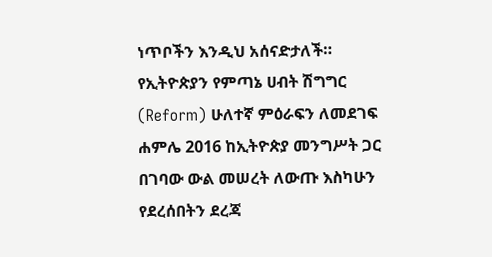ነጥቦችን እንዲህ አሰናድታለች።
የኢትዮጵያን የምጣኔ ሀብት ሽግግር (Reform) ሁለተኛ ምዕራፍን ለመደገፍ ሐምሌ 2016 ከኢትዮጵያ መንግሥት ጋር በገባው ውል መሠረት ለውጡ እስካሁን የደረሰበትን ደረጃ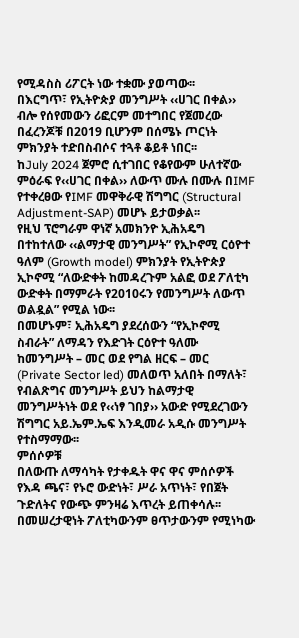የሚዳስስ ሪፖርት ነው ተቋሙ ያወጣው፡፡
በእርግጥ፣ የኢትዮጵያ መንግሥት ‹‹ሀገር በቀል›› ብሎ የሰየመውን ሪፎርም መተግበር የጀመረው በፈረንጆቹ በ2019 ቢሆንም በሰሜኑ ጦርነት ምክንያት ተድበስብሶና ተጓቶ ቆይቶ ነበር፡፡
ከJuly 2024 ጀምሮ ሲተገበር የቆየውም ሁለተኛው ምዕራፍ የ‹‹ሀገር በቀል›› ለውጥ ሙሉ በሙሉ በIMF የተቀረፀው የIMF መዋቅራዊ ሽግግር (Structural Adjustment-SAP) መሆኑ ይታወቃል፡፡
የዚህ ፕሮግራም ዋነኛ አመክንዮ ኢሕአዴግ በተከተለው ‹‹ልማታዊ መንግሥት” የኢኮኖሚ ርዕዮተ ዓለም (Growth model) ምክንያት የኢትዮጵያ ኢኮኖሚ “ለውድቀት ከመዳረጉም አልፎ ወደ ፖለቲካ ውድቀት በማምራት የ2010ሩን የመንግሥት ለውጥ ወልዷል” የሚል ነው፡፡
በመሆኑም፣ ኢሕአዴግ ያደረሰውን “የኢኮኖሚ ስብራት” ለማዳን የእድገት ርዕዮተ ዓለሙ ከመንግሥት – መር ወደ የግል ዘርፍ – መር (Private Sector led) መለወጥ አለበት በማለት፣ የብልጽግና መንግሥት ይህን ከልማታዊ መንግሥትነት ወደ የ‹‹ነፃ ገበያ›› አውድ የሚደረገውን ሽግግር አይ.ኤም.ኤፍ እንዲመራ አዲሱ መንግሥት የተስማማው፡፡
ምሰሶዎቹ
በለውጡ ለማሳካት የታቀዱት ዋና ዋና ምሰሶዎች የእዳ ጫና፣ የኑሮ ውድነት፣ ሥራ አጥነት፣ የበጀት ጉድለትና የውጭ ምንዛሬ እጥረት ይጠቀሳሉ፡፡ በመሠረታዊነት ፖለቲካውንም ፀጥታውንም የሚነካው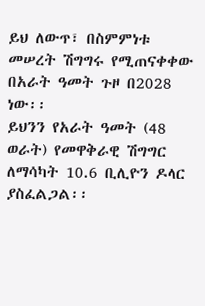ይህ ለውጥ፣ በስምምነቱ መሠረት ሽግግሩ የሚጠናቀቀው በአራት ዓመት ጉዞ በ2028 ነው፡፡
ይህንን የአራት ዓመት (48 ወራት) የመዋቅራዊ ሽግግር ለማሳካት 10.6 ቢሊዮን ዶላር ያስፈልጋል፡፡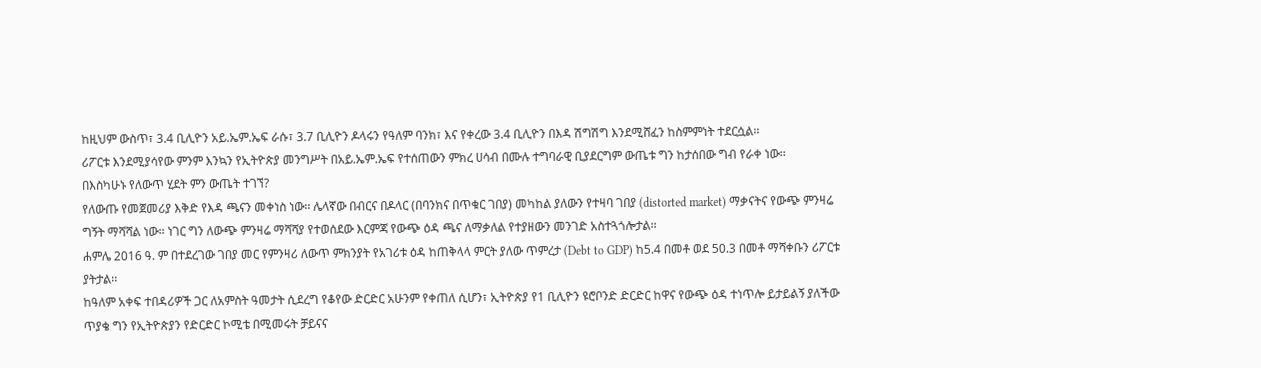ከዚህም ውስጥ፣ 3.4 ቢሊዮን አይ.ኤም.ኤፍ ራሱ፣ 3.7 ቢሊዮን ዶላሩን የዓለም ባንክ፣ እና የቀረው 3.4 ቢሊዮን በእዳ ሽግሽግ እንደሚሸፈን ከስምምነት ተደርሷል፡፡
ሪፖርቱ እንደሚያሳየው ምንም እንኳን የኢትዮጵያ መንግሥት በአይ.ኤም.ኤፍ የተሰጠውን ምክረ ሀሳብ በሙሉ ተግባራዊ ቢያደርግም ውጤቱ ግን ከታሰበው ግብ የራቀ ነው፡፡
በእስካሁኑ የለውጥ ሂደት ምን ውጤት ተገኘ?
የለውጡ የመጀመሪያ እቅድ የእዳ ጫናን መቀነስ ነው፡፡ ሌላኛው በብርና በዶላር (በባንክና በጥቁር ገበያ) መካከል ያለውን የተዛባ ገበያ (distorted market) ማቃናትና የውጭ ምንዛሬ ግኝት ማሻሻል ነው፡፡ ነገር ግን ለውጭ ምንዛሬ ማሻሻያ የተወሰደው እርምጃ የውጭ ዕዳ ጫና ለማቃለል የተያዘውን መንገድ አስተጓጎሎታል፡፡
ሐምሌ 2016 ዓ. ም በተደረገው ገበያ መር የምንዛሪ ለውጥ ምክንያት የአገሪቱ ዕዳ ከጠቅላላ ምርት ያለው ጥምረታ (Debt to GDP) ከ5.4 በመቶ ወደ 50.3 በመቶ ማሻቀቡን ሪፖርቱ ያትታል፡፡
ከዓለም አቀፍ ተበዳሪዎች ጋር ለአምስት ዓመታት ሲደረግ የቆየው ድርድር አሁንም የቀጠለ ሲሆን፣ ኢትዮጵያ የ1 ቢሊዮን ዩሮቦንድ ድርድር ከዋና የውጭ ዕዳ ተነጥሎ ይታይልኝ ያለችው ጥያቄ ግን የኢትዮጵያን የድርድር ኮሚቴ በሚመሩት ቻይናና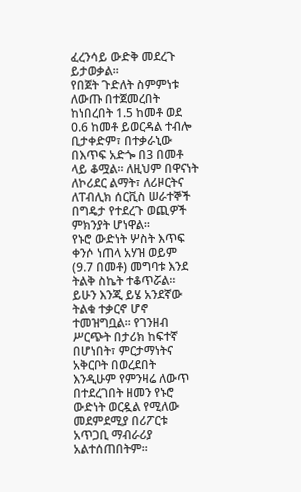ፈረንሳይ ውድቅ መደረጉ ይታወቃል፡፡
የበጀት ጉድለት ስምምነቱ ለውጡ በተጀመረበት ከነበረበት 1.5 ከመቶ ወደ 0.6 ከመቶ ይወርዳል ተብሎ ቢታቀድም፣ በተቃራኒው በእጥፍ አድጐ በ3 በመቶ ላይ ቆሟል፡፡ ለዚህም በዋናነት ለኮሪደር ልማት፣ ለሪዞርትና ለፐብሊክ ሰርቪስ ሠራተኞች በግዴታ የተደረጉ ወጪዎች ምክንያት ሆነዋል፡፡
የኑሮ ውድነት ሦስት እጥፍ ቀንሶ ነጠላ አሃዝ ወይም (9.7 በመቶ) መግባቱ እንደ ትልቅ ስኬት ተቆጥሯል፡፡ ይሁን እንጂ ይሄ አንደኛው ትልቁ ተቃርኖ ሆኖ ተመዝግቧል፡፡ የገንዘብ ሥርጭት በታሪክ ከፍተኛ በሆነበት፣ ምርታማነትና አቅርቦት በወረደበት እንዲሁም የምንዛሬ ለውጥ በተደረገበት ዘመን የኑሮ ውድነት ወርዷል የሚለው መደምደሚያ በሪፖርቱ አጥጋቢ ማብራሪያ አልተሰጠበትም፡፡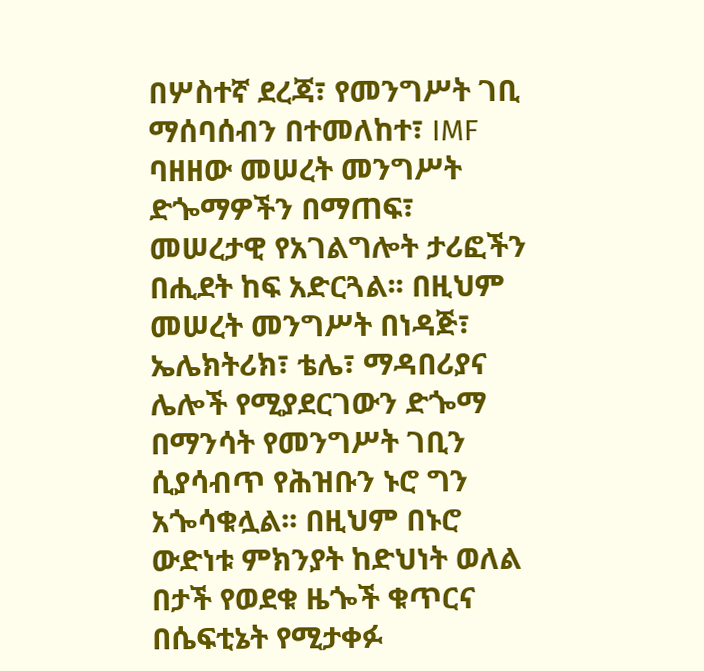በሦስተኛ ደረጃ፣ የመንግሥት ገቢ ማሰባሰብን በተመለከተ፣ IMF ባዘዘው መሠረት መንግሥት ድጐማዎችን በማጠፍ፣ መሠረታዊ የአገልግሎት ታሪፎችን በሒደት ከፍ አድርጓል፡፡ በዚህም መሠረት መንግሥት በነዳጅ፣ ኤሌክትሪክ፣ ቴሌ፣ ማዳበሪያና ሌሎች የሚያደርገውን ድጐማ በማንሳት የመንግሥት ገቢን ሲያሳብጥ የሕዝቡን ኑሮ ግን አጐሳቁሏል፡፡ በዚህም በኑሮ ውድነቱ ምክንያት ከድህነት ወለል በታች የወደቁ ዜጐች ቁጥርና በሴፍቲኔት የሚታቀፉ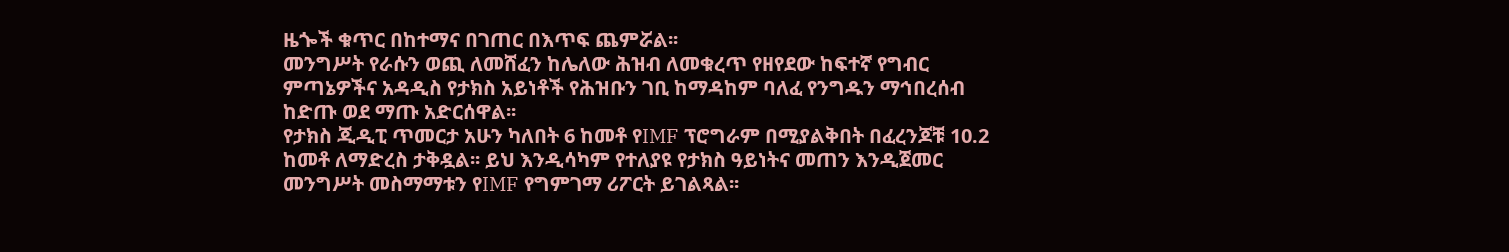ዜጐች ቁጥር በከተማና በገጠር በእጥፍ ጨምሯል፡፡
መንግሥት የራሱን ወጪ ለመሸፈን ከሌለው ሕዝብ ለመቁረጥ የዘየደው ከፍተኛ የግብር ምጣኔዎችና አዳዲስ የታክስ አይነቶች የሕዝቡን ገቢ ከማዳከም ባለፈ የንግዱን ማኅበረሰብ ከድጡ ወደ ማጡ አድርሰዋል፡፡
የታክስ ጂዲፒ ጥመርታ አሁን ካለበት 6 ከመቶ የIMF ፕሮግራም በሚያልቅበት በፈረንጆቹ 10.2 ከመቶ ለማድረስ ታቅዷል፡፡ ይህ እንዲሳካም የተለያዩ የታክስ ዓይነትና መጠን እንዲጀመር መንግሥት መስማማቱን የIMF የግምገማ ሪፖርት ይገልጻል፡፡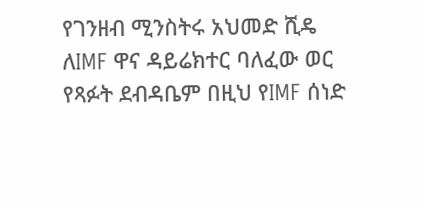የገንዘብ ሚንስትሩ አህመድ ሺዴ ለIMF ዋና ዳይሬክተር ባለፈው ወር የጻፉት ደብዳቤም በዚህ የIMF ሰነድ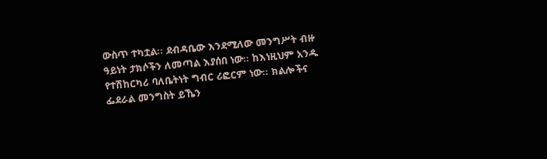ውስጥ ተካቷል፡፡ ደብዳቤው እንደሚለው መንግሥት ብዙ ዓይነት ታክሶችን ለመጣል እያሰበ ነው፡፡ ከእነዚህም አንዱ የተሽከርካሪ ባለቤትነት ግብር ሪፎርም ነው፡፡ ክልሎችና ፌደራል መንግስት ይኼን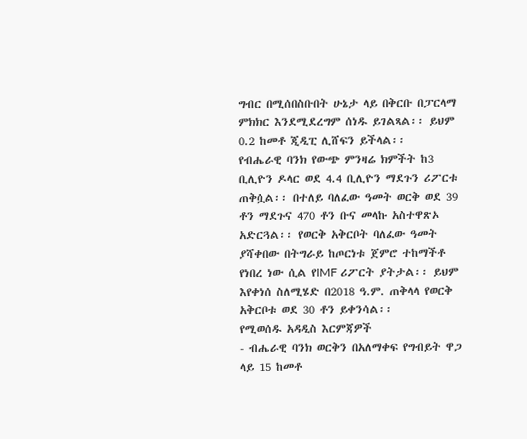ግብር በሚሰበስቡበት ሁኔታ ላይ በቅርቡ በፓርላማ ምክክር እንደሚደረግም ሰነዱ ይገልጻል፡፡ ይህም 0.2 ከመቶ ጂዲፒ ሊሸፍን ይችላል፡፡
የብሔራዊ ባንክ የውጭ ምንዛሬ ክምችት ከ3 ቢሊዮን ዶላር ወደ 4.4 ቢሊዮን ማደጉን ሪፖርቱ ጠቅሷል፡፡ በተለይ ባለፈው ዓመት ወርቅ ወደ 39 ቶን ማደጉና 470 ቶን ቡና መላኩ አስተዋጽኦ አድርጓል፡፡ የወርቅ አቅርቦት ባለፈው ዓመት ያሻቀበው በትግራይ ከጦርነቱ ጀምሮ ተከማችቶ የነበረ ነው ሲል የIMF ሪፖርት ያትታል፡፡ ይህም እየቀነሰ ስለሚሄድ በ2018 ዓ.ም. ጠቅላላ የወርቅ አቅርቦቱ ወደ 30 ቶን ይቀንሳል፡፡
የሚወሰዱ አዳዲስ እርምጃዎች
- ብሔራዊ ባንክ ወርቅን በአለማቀፍ የግብይት ዋጋ ላይ 15 ከመቶ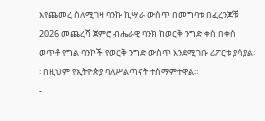እየጨመረ ስለሚገዛ ባንኩ ኪሣራ ውስጥ በመግባቱ በፈረንጆቹ 2026 መጨረሻ ጀምሮ ብሔራዊ ባንክ ከወርቅ ንግድ ቀስ በቀስ ወጥቶ የግል ባንኮች የወርቅ ንግድ ውስጥ እንደሚገቡ ሪፖርቱ ያሳያል፡፡ በዚህም የኢትዮጵያ ባለሥልጣናት ተስማምተዋል፡፡
-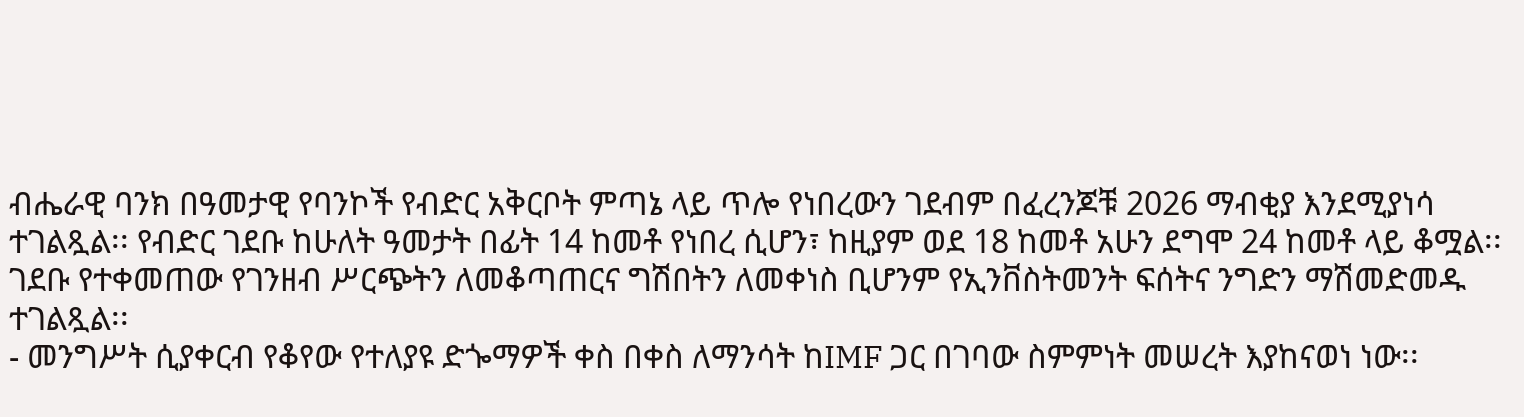ብሔራዊ ባንክ በዓመታዊ የባንኮች የብድር አቅርቦት ምጣኔ ላይ ጥሎ የነበረውን ገደብም በፈረንጆቹ 2026 ማብቂያ እንደሚያነሳ ተገልጿል፡፡ የብድር ገደቡ ከሁለት ዓመታት በፊት 14 ከመቶ የነበረ ሲሆን፣ ከዚያም ወደ 18 ከመቶ አሁን ደግሞ 24 ከመቶ ላይ ቆሟል፡፡ ገደቡ የተቀመጠው የገንዘብ ሥርጭትን ለመቆጣጠርና ግሽበትን ለመቀነስ ቢሆንም የኢንቨስትመንት ፍሰትና ንግድን ማሽመድመዱ ተገልጿል፡፡
- መንግሥት ሲያቀርብ የቆየው የተለያዩ ድጐማዎች ቀስ በቀስ ለማንሳት ከIMF ጋር በገባው ስምምነት መሠረት እያከናወነ ነው፡፡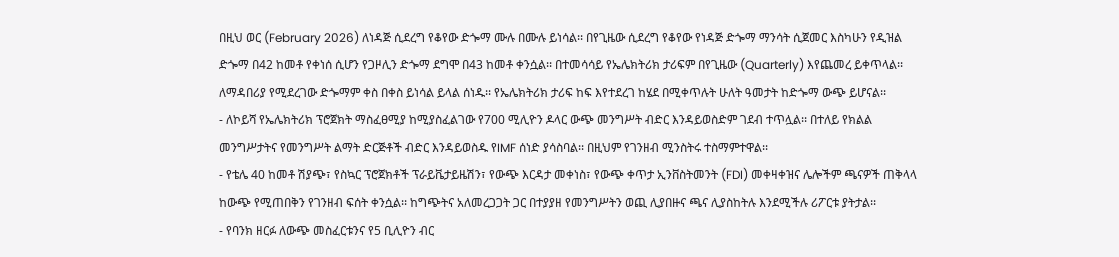በዚህ ወር (February 2026) ለነዳጅ ሲደረግ የቆየው ድጐማ ሙሉ በሙሉ ይነሳል፡፡ በየጊዜው ሲደረግ የቆየው የነዳጅ ድጐማ ማንሳት ሲጀመር እስካሁን የዲዝል ድጐማ በ42 ከመቶ የቀነሰ ሲሆን የጋዞሊን ድጐማ ደግሞ በ43 ከመቶ ቀንሷል፡፡ በተመሳሳይ የኤሌክትሪክ ታሪፍም በየጊዜው (Quarterly) እየጨመረ ይቀጥላል፡፡ ለማዳበሪያ የሚደረገው ድጐማም ቀስ በቀስ ይነሳል ይላል ሰነዱ፡፡ የኤሌክትሪክ ታሪፍ ከፍ እየተደረገ ከሄደ በሚቀጥሉት ሁለት ዓመታት ከድጐማ ውጭ ይሆናል፡፡
- ለኮይሻ የኤሌክትሪክ ፕሮጀክት ማስፈፀሚያ ከሚያስፈልገው የ700 ሚሊዮን ዶላር ውጭ መንግሥት ብድር እንዳይወስድም ገደብ ተጥሏል፡፡ በተለይ የክልል መንግሥታትና የመንግሥት ልማት ድርጅቶች ብድር እንዳይወስዱ የIMF ሰነድ ያሳስባል፡፡ በዚህም የገንዘብ ሚንስትሩ ተስማምተዋል፡፡
- የቴሌ 40 ከመቶ ሽያጭ፣ የስኳር ፕሮጀክቶች ፕራይቬታይዜሽን፣ የውጭ እርዳታ መቀነስ፣ የውጭ ቀጥታ ኢንቨስትመንት (FDI) መቀዛቀዝና ሌሎችም ጫናዎች ጠቅላላ ከውጭ የሚጠበቅን የገንዘብ ፍሰት ቀንሷል፡፡ ከግጭትና አለመረጋጋት ጋር በተያያዘ የመንግሥትን ወጪ ሊያበዙና ጫና ሊያስከትሉ እንደሚችሉ ሪፖርቱ ያትታል፡፡
- የባንክ ዘርፉ ለውጭ መስፈርቱንና የ5 ቢሊዮን ብር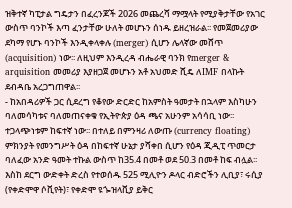ዝቅተኛ ካፒታል ግዴታን በፈረንጆች 2026 መጨረሻ ማሟላት የሚያቅታቸው የአገር ውስጥ ባንኮች እጣ ፈንታቸው ሁለት መሆኑን ሰነዱ ይዘረዝራል፡፡ የመጀመሪያው ደካማ የሆኑ ባንኮች እንዲቀላቀሉ (merger) ሲሆን ሌላኛው መሸጥ (acquisition) ነው፡፡ ለዚህም እንዲረዳ ብሔራዊ ባንክ የmerger & arquisition መመሪያ እያዘጋጀ መሆኑን አቶ አህመድ ሺዴ ለIMF በላኩት ደብዳቤ አረጋግጠዋል፡፡
- ከአበዳሪዎች ጋር ሲደረግ የቆየው ድርድር ከአምስት ዓመታት በኋላም እስካሁን ባለመሳካቱና ባለመጠናቀቁ የኢትዮጵያ ዕዳ ጫና አሁንም አሳሳቢ ነው፡፡ ተጋላጭነቱም ከፍተኛ ነው፡፡ በተለይ በምንዛሪ ለውጡ (currency floating) ምክንያት የመንግሥት ዕዳ በከፍተኛ ሁኔታ ያሻቀበ ሲሆን የዕዳ ጂዲፒ ጥመርታ ባለፈው አንድ ዓመት ተኩል ውስጥ ከ35.4 በመቶ ወደ 50.3 በመቶ ከፍ ብሏል፡፡ እስከ ደርግ ውድቀት ድረስ የተወሰዱ 525 ሚሊዮን ዶላር ብድሮችን ሊቢያ፣ ሩሲያ (የቀድሞዋ ሶቪየት)፣ የቀድሞ ዩጐዝላቪያ ይቅር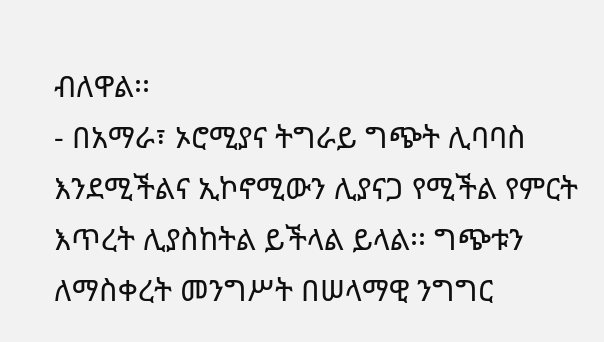ብለዋል፡፡
- በአማራ፣ ኦሮሚያና ትግራይ ግጭት ሊባባስ እንደሚችልና ኢኮኖሚውን ሊያናጋ የሚችል የምርት እጥረት ሊያስከትል ይችላል ይላል፡፡ ግጭቱን ለማስቀረት መንግሥት በሠላማዊ ንግግር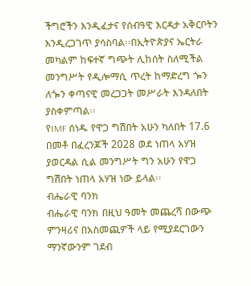ችግሮችን እንዲፈታና የሰብዓዊ እርዳታ አቅርቦትን እንዲረጋገጥ ያሳስባል፡፡በኢትዮጵያና ኤርትራ መካልም ከፍተኛ ግጭት ሊከሰት ስለሚችል መንግሥት የዲሎማሲ ጥረት ከማድረግ ጐን ለጐን ቀጣናዊ መረጋጋት መሥራት እንዳለበት ያስቀምጣል፡፡
የIMF ሰነዱ የዋጋ ግሽበት አሁን ካለበት 17.6 በመቶ በፈረንጆች 2028 ወደ ነጠላ አሃዝ ያወርዳል ሲል መንግሥት ግን አሁን የዋጋ ግሽበት ነጠላ አሃዝ ነው ይላል፡፡
ብሔራዊ ባንክ
ብሔራዊ ባንክ በዚህ ዓመት መጨረሻ በውጭ ምንዛሪና በአስመጪዎች ላይ የሚያደርገውን ማንኛውንም ገደብ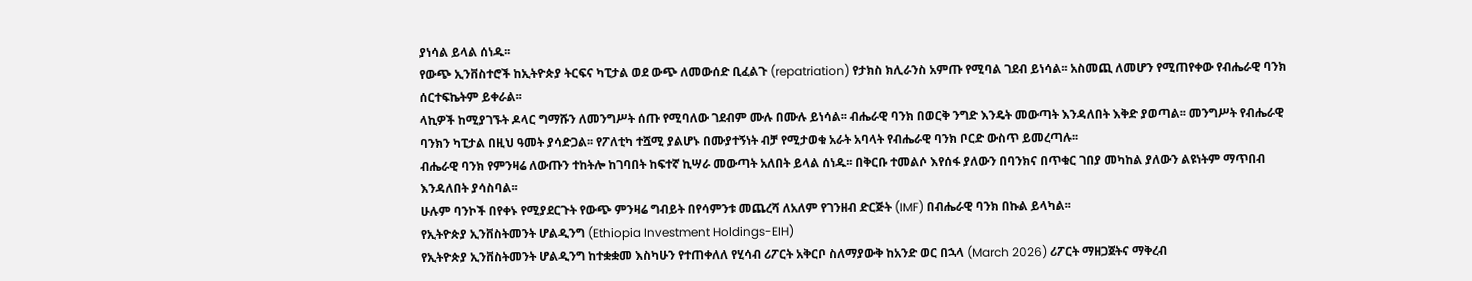ያነሳል ይላል ሰነዱ፡፡
የውጭ ኢንቨስተሮች ከኢትዮጵያ ትርፍና ካፒታል ወደ ውጭ ለመውሰድ ቢፈልጉ (repatriation) የታክስ ክሊራንስ አምጡ የሚባል ገደብ ይነሳል፡፡ አስመጪ ለመሆን የሚጠየቀው የብሔራዊ ባንክ ሰርተፍኬትም ይቀራል፡፡
ላኪዎች ከሚያገኙት ዶላር ግማሹን ለመንግሥት ሰጡ የሚባለው ገደብም ሙሉ በሙሉ ይነሳል፡፡ ብሔራዊ ባንክ በወርቅ ንግድ እንዴት መውጣት እንዳለበት እቅድ ያወጣል፡፡ መንግሥት የብሔራዊ ባንክን ካፒታል በዚህ ዓመት ያሳድጋል፡፡ የፖለቲካ ተሿሚ ያልሆኑ በሙያተኝነት ብቻ የሚታወቁ አራት አባላት የብሔራዊ ባንክ ቦርድ ውስጥ ይመረጣሉ፡፡
ብሔራዊ ባንክ የምንዛሬ ለውጡን ተከትሎ ከገባበት ከፍተኛ ኪሣራ መውጣት አለበት ይላል ሰነዱ፡፡ በቅርቡ ተመልሶ እየሰፋ ያለውን በባንክና በጥቁር ገበያ መካከል ያለውን ልዩነትም ማጥበብ እንዳለበት ያሳስባል፡፡
ሁሉም ባንኮች በየቀኑ የሚያደርጉት የውጭ ምንዛሬ ግብይት በየሳምንቱ መጨረሻ ለአለም የገንዘብ ድርጅት (IMF) በብሔራዊ ባንክ በኩል ይላካል፡፡
የኢትዮጵያ ኢንቨስትመንት ሆልዲንግ (Ethiopia Investment Holdings-EIH)
የኢትዮጵያ ኢንቨስትመንት ሆልዲንግ ከተቋቋመ እስካሁን የተጠቀለለ የሂሳብ ሪፖርት አቅርቦ ስለማያውቅ ከአንድ ወር በኋላ (March 2026) ሪፖርት ማዘጋጀትና ማቅረብ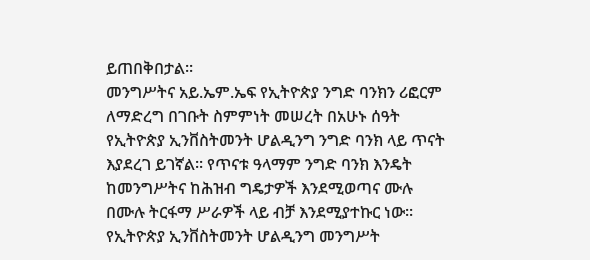ይጠበቅበታል፡፡
መንግሥትና አይ.ኤም.ኤፍ የኢትዮጵያ ንግድ ባንክን ሪፎርም ለማድረግ በገቡት ስምምነት መሠረት በአሁኑ ሰዓት የኢትዮጵያ ኢንቨስትመንት ሆልዲንግ ንግድ ባንክ ላይ ጥናት እያደረገ ይገኛል፡፡ የጥናቱ ዓላማም ንግድ ባንክ እንዴት ከመንግሥትና ከሕዝብ ግዴታዎች እንደሚወጣና ሙሉ በሙሉ ትርፋማ ሥራዎች ላይ ብቻ እንደሚያተኩር ነው፡፡
የኢትዮጵያ ኢንቨስትመንት ሆልዲንግ መንግሥት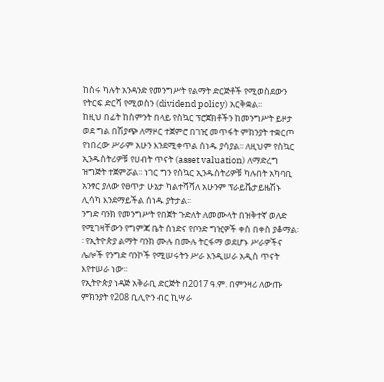ከስሩ ካሉት አንዳንድ የመንግሥት የልማት ድርጅቶች የሚወስደውን የትርፍ ድርሻ የሚወስን (dividend policy) አርቅቋል፡፡
ከዚህ በፊት ከስምንት በላይ የስኳር ፕሮጀክቶችን ከመንግሥት ይዞታ ወደ ግል በሽያጭ ለማዞር ተጀምሮ በገዢ መጥፋት ምክንያት ተቋርጦ የነበረው ሥራም አሁን እንደሚቀጥል ሰነዱ ያሳያል፡፡ ለዚህም የስኳር ኢንዱስትሪዎቹ የሀብት ጥናት (asset valuation) ለማድረግ ዝግጅት ተጀምሯል፡፡ ነገር ግን የስኳር ኢንዱስትሪዎቹ ካሉበት አካባቢ አንፃር ያለው የፀጥታ ሁኔታ ካልተሻሻለ አሁንም ፕራይቬታይዜሽኑ ሊሳካ እንደማይችል ሰነዱ ያትታል፡፡
ንግድ ባንክ የመንግሥት የበጀት ጉድለት ለመሙላት በዝቅተኛ ወለድ የሚገዛቸውን የግምጃ ቤት ሰነድና የቦንድ ግዢዎች ቀስ በቀስ ያቆማል፡፡ የኢትዮጵያ ልማት ባንክ ሙሉ በሙሉ ትርፋማ ወደሆኑ ሥራዎችና ሌሎች የንግድ ባንኮች የሚሠሩትን ሥራ እንዲሠራ አዲስ ጥናት እየተሠራ ነው፡፡
የኢትዮጵያ ነዳጅ አቅራቢ ድርጅት በ2017 ዓ.ም. በምንዛሪ ለውጡ ምክንያት የ208 ቢሊዮን ብር ኪሣራ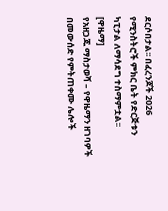ደርሶበታል፡፡ በፈረንጆች 2026 የሚንስትሮች ምክር ቤት የድርጅቱን ካፒታል ለማሳደግ ተስማምቷል፡፡ [ዋዜማ]
የአዘጋጁ ማስታወሻ – የዋዜማን ዘገባዎች በመውሰድ የምትጠቀሙ ሌሎች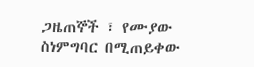ጋዜጠኞች ፣ የሙያው ስነምግባር በሚጠይቀው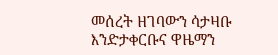መሰረት ዘገባውን ሳታዛቡ እንድታቀርቡና ዋዜማን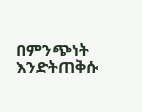በምንጭነት እንድትጠቅሱ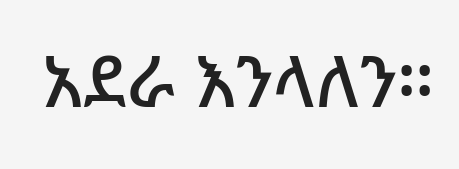አደራ እንላለን።